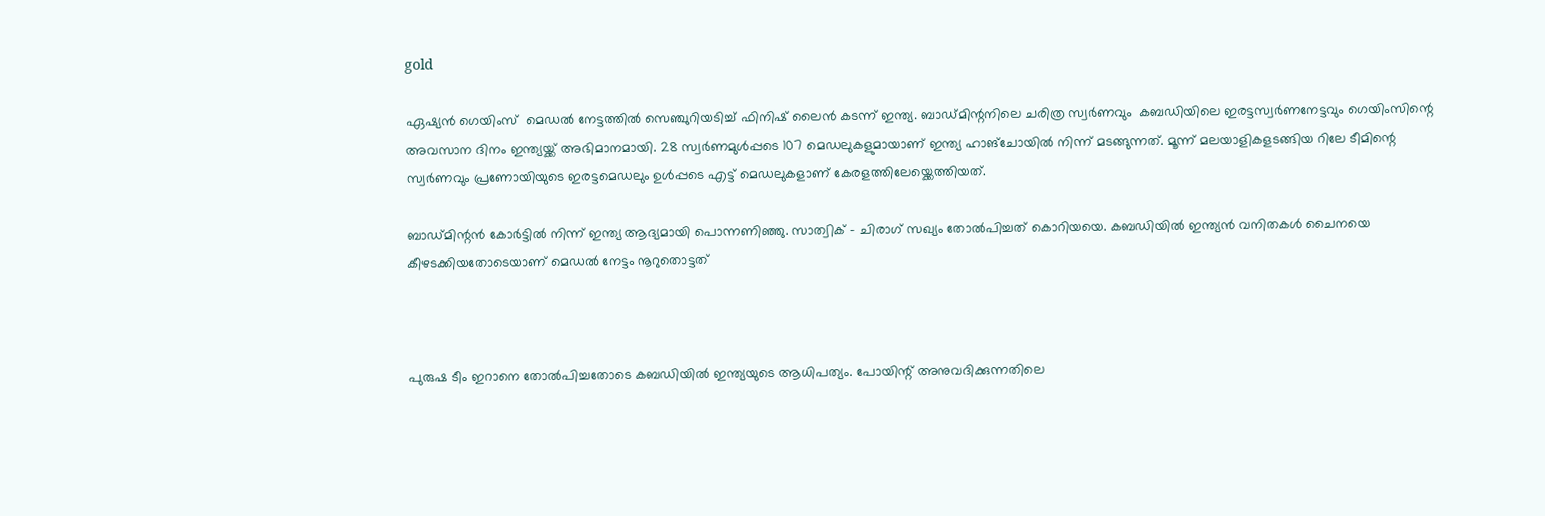gold

ഏഷ്യന്‍ ഗെയിംസ്  മെഡല്‍ നേട്ടത്തില്‍ സെഞ്ചുറിയടിച്ച് ഫിനിഷ് ലൈന്‍ കടന്ന് ഇന്ത്യ. ബാഡ്മിന്റനിലെ ചരിത്ര സ്വര്‍ണവും  കബഡിയിലെ ഇരട്ടസ്വര്‍ണനേട്ടവും ഗെയിംസിന്റെ അവസാന ദിനം ഇന്ത്യയ്ക്ക് അഭിമാനമായി. 28 സ്വര്‍ണമുള്‍പ്പടെ 107 മെഡലുകളുമായാണ് ഇന്ത്യ ഹാങ്ചോയില്‍ നിന്ന് മടങ്ങുന്നത്. മൂന്ന് മലയാളികളടങ്ങിയ റിലേ ടീമിന്റെ സ്വര്‍ണവും പ്രണോയിയുടെ ഇരട്ടമെഡലും ഉള്‍പ്പടെ എട്ട് മെഡലുകളാണ് കേരളത്തിലേയ്ക്കെത്തിയത്.

ബാഡ്മിന്റന്‍ കോര്‍ട്ടില്‍ നിന്ന് ഇന്ത്യ ആദ്യമായി പൊന്നണിഞ്ഞു. സാത്വിക് – ചിരാഗ് സഖ്യം തോല്‍പിച്ചത് കൊറിയയെ. കബഡിയില്‍ ഇന്ത്യന്‍ വനിതകള്‍ ചൈനയെ കീഴടക്കിയതോടെയാണ് മെഡല്‍ നേട്ടം നൂറുതൊട്ടത്



പുരുഷ ടീം ഇറാനെ തോല്‍പിച്ചതോടെ കബഡിയില്‍ ഇന്ത്യയുടെ ആധിപത്യം. പോയിന്റ് അനുവദിക്കുന്നതിലെ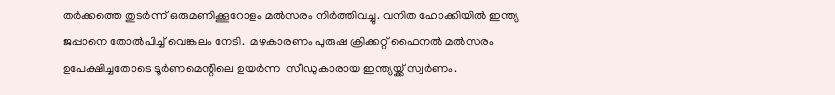തര്‍ക്കത്തെ തുടര്‍ന്ന് ഒരുമണിക്കൂറോളം മല്‍സരം നിര്‍ത്തിവച്ചു. വനിത ഹോക്കിയില്‍ ഇന്ത്യ ജപ്പാനെ തോല്‍പിച്ച് വെങ്കലം നേടി.  മഴകാരണം പുരുഷ ക്രിക്കറ്റ് ഫൈനല്‍ മല്‍സരം ഉപേക്ഷിച്ചതോടെ ടൂര്‍ണമെന്റിലെ ഉയര്‍ന്ന  സീഡുകാരായ ഇന്ത്യയ്ക്ക് സ്വര്‍ണം.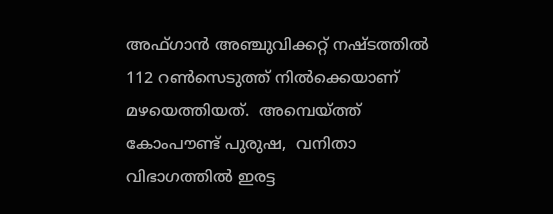അഫ്ഗാന്‍ അഞ്ചുവിക്കറ്റ് നഷ്ടത്തില്‍ 112 റണ്‍സെടുത്ത് നില്‍ക്കെയാണ് മഴയെത്തിയത്.  അമ്പെയ്ത്ത് കോംപൗണ്ട് പുരുഷ,  വനിതാ വിഭാഗത്തില്‍ ഇരട്ട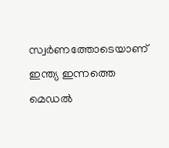സ്വര്‍ണത്തോടെയാണ് ഇന്ത്യ ഇന്നത്തെ മെഡല്‍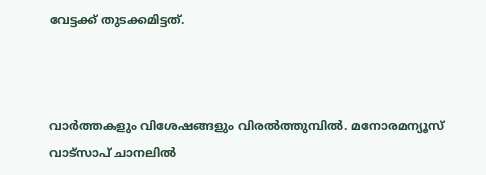വേട്ടക്ക് തുടക്കമിട്ടത്.



വാര്‍ത്തകളും വിശേഷങ്ങളും വിരല്‍ത്തുമ്പില്‍. മനോരമന്യൂസ് വാട്സാപ് ചാനലില്‍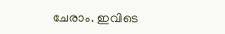ചേരാം. ഇവിടെ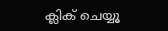ക്ലിക് ചെയ്യൂ